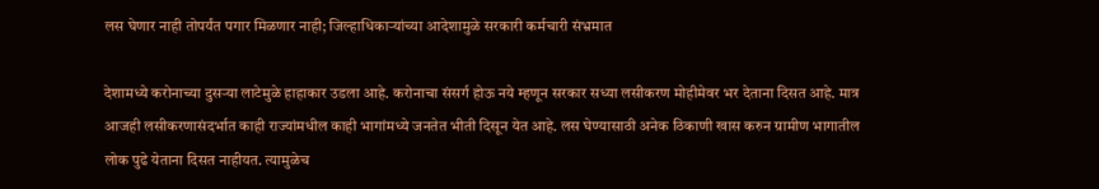लस घेणार नाही तोपर्यंत पगार मिळणार नाही; जिल्हाधिकाऱ्यांच्या आदेशामुळे सरकारी कर्मचारी संभ्रमात

देशामध्ये करोनाच्या दुसऱ्या लाटेमुळे हाहाकार उडला आहे. करोनाचा संसर्ग होऊ नये म्हणून सरकार सध्या लसीकरण मोहीमेवर भर देताना दिसत आहे. मात्र आजही लसीकरणासंदर्भात काही राज्यांमधील काही भागांमध्ये जनतेत भीती दिसून येत आहे. लस घेण्यासाठी अनेक ठिकाणी खास करुन ग्रामीण भागातील लोक पुढे येताना दिसत नाहीयत. त्यामुळेच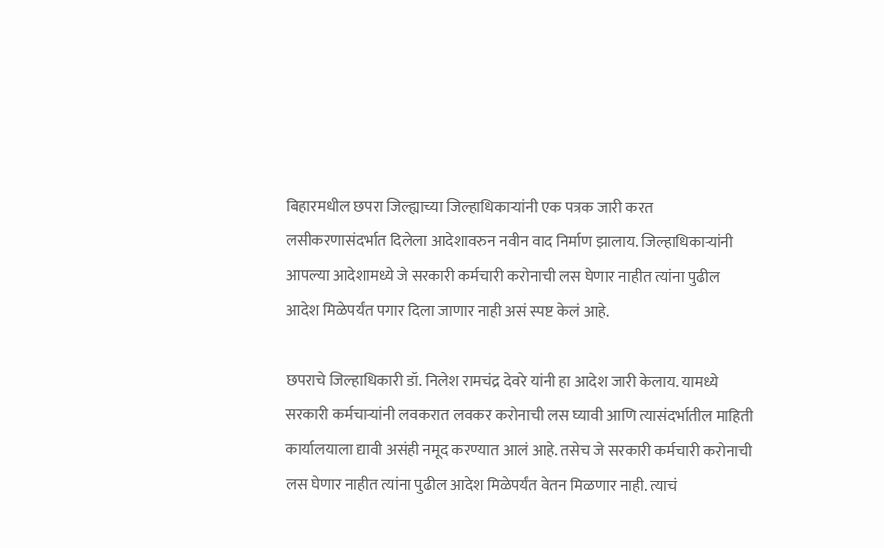बिहारमधील छपरा जिल्ह्याच्या जिल्हाधिकाऱ्यांनी एक पत्रक जारी करत लसीकरणासंदर्भात दिलेला आदेशावरुन नवीन वाद निर्माण झालाय. जिल्हाधिकाऱ्यांनी आपल्या आदेशामध्ये जे सरकारी कर्मचारी करोनाची लस घेणार नाहीत त्यांना पुढील आदेश मिळेपर्यंत पगार दिला जाणार नाही असं स्पष्ट केलं आहे.

छपराचे जिल्हाधिकारी डॉ. निलेश रामचंद्र देवरे यांनी हा आदेश जारी केलाय. यामध्ये सरकारी कर्मचाऱ्यांनी लवकरात लवकर करोनाची लस घ्यावी आणि त्यासंदर्भातील माहिती कार्यालयाला द्यावी असंही नमूद करण्यात आलं आहे. तसेच जे सरकारी कर्मचारी करोनाची लस घेणार नाहीत त्यांना पुढील आदेश मिळेपर्यंत वेतन मिळणार नाही. त्याचं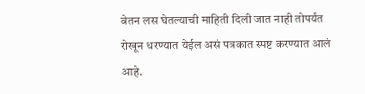वेतन लस घेतल्याची माहिती दिली जात नाही तोपर्यंत रोखून धरण्यात येईल असं पत्रकात स्पष्ट करण्यात आलं आहे.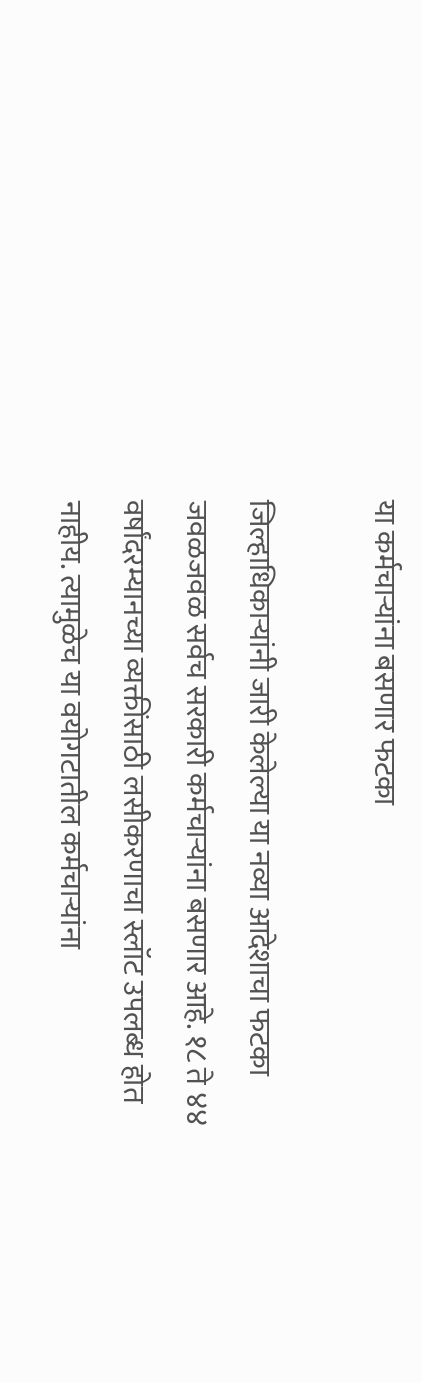या कर्मचाऱ्यांना बसणार फटका

जिल्हाधिकाऱ्यांनी जारी केलेल्या या नव्या आदेशाचा फटका जवळजवळ सर्वच सरकारी कर्मचाऱ्यांना बसणार आहे. १८ ते ४४ वर्षांदरम्यानच्या व्यक्तींसाठी लसीकरणाचा स्लॉट उपलब्ध होत नाहीय. त्यामुळेच या वयोगटातील कर्मचाऱ्यांना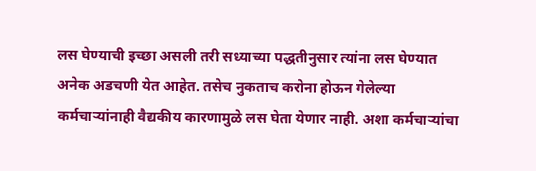लस घेण्याची इच्छा असली तरी सध्याच्या पद्धतीनुसार त्यांना लस घेण्यात अनेक अडचणी येत आहेत. तसेच नुकताच करोना होऊन गेलेल्या कर्मचाऱ्यांनाही वैद्यकीय कारणामुळे लस घेता येणार नाही. अशा कर्मचाऱ्यांचा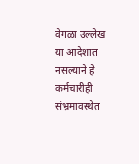वेगळा उल्लेख या आदेशात नसल्याने हे कर्मचारीही संभ्रमावस्थेत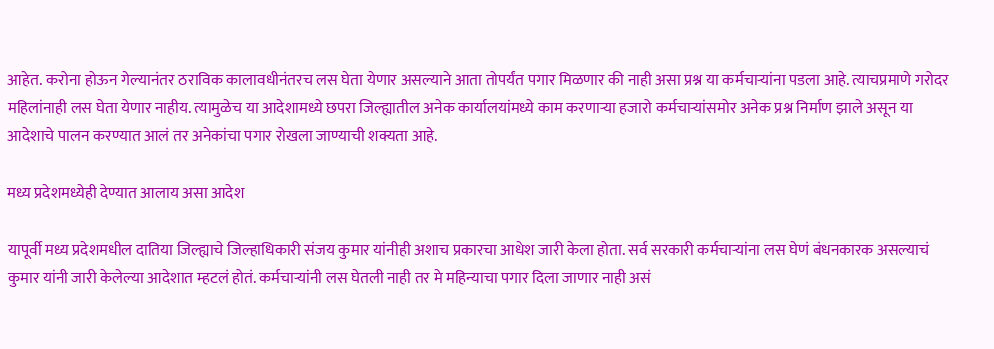आहेत. करोना होऊन गेल्यानंतर ठराविक कालावधीनंतरच लस घेता येणार असल्याने आता तोपर्यंत पगार मिळणार की नाही असा प्रश्न या कर्मचाऱ्यांना पडला आहे. त्याचप्रमाणे गरोदर महिलांनाही लस घेता येणार नाहीय. त्यामुळेच या आदेशामध्ये छपरा जिल्ह्यातील अनेक कार्यालयांमध्ये काम करणाऱ्या हजारो कर्मचाऱ्यांसमोर अनेक प्रश्न निर्माण झाले असून या आदेशाचे पालन करण्यात आलं तर अनेकांचा पगार रोखला जाण्याची शक्यता आहे.

मध्य प्रदेशमध्येही देण्यात आलाय असा आदेश

यापूर्वी मध्य प्रदेशमधील दातिया जिल्ह्याचे जिल्हाधिकारी संजय कुमार यांनीही अशाच प्रकारचा आधेश जारी केला होता. सर्व सरकारी कर्मचाऱ्यांना लस घेणं बंधनकारक असल्याचं कुमार यांनी जारी केलेल्या आदेशात म्हटलं होतं. कर्मचाऱ्यांनी लस घेतली नाही तर मे महिन्याचा पगार दिला जाणार नाही असं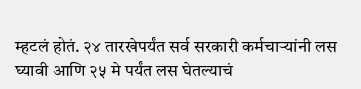म्हटलं होतं. २४ तारखेपर्यंत सर्व सरकारी कर्मचाऱ्यांनी लस घ्यावी आणि २५ मे पर्यंत लस घेतल्याचं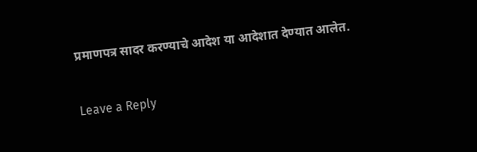प्रमाणपत्र सादर करण्याचे आदेश या आदेशात देण्यात आलेत.

Leave a Reply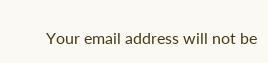Your email address will not be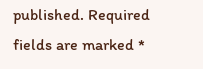published. Required fields are marked *